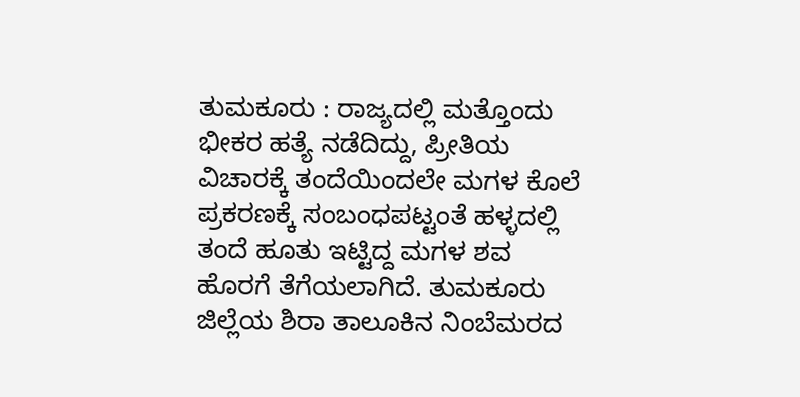ತುಮಕೂರು : ರಾಜ್ಯದಲ್ಲಿ ಮತ್ತೊಂದು ಭೀಕರ ಹತ್ಯೆ ನಡೆದಿದ್ದು, ಪ್ರೀತಿಯ ವಿಚಾರಕ್ಕೆ ತಂದೆಯಿಂದಲೇ ಮಗಳ ಕೊಲೆ ಪ್ರಕರಣಕ್ಕೆ ಸಂಬಂಧಪಟ್ಟಂತೆ ಹಳ್ಳದಲ್ಲಿ ತಂದೆ ಹೂತು ಇಟ್ಟಿದ್ದ ಮಗಳ ಶವ ಹೊರಗೆ ತೆಗೆಯಲಾಗಿದೆ. ತುಮಕೂರು ಜಿಲ್ಲೆಯ ಶಿರಾ ತಾಲೂಕಿನ ನಿಂಬೆಮರದ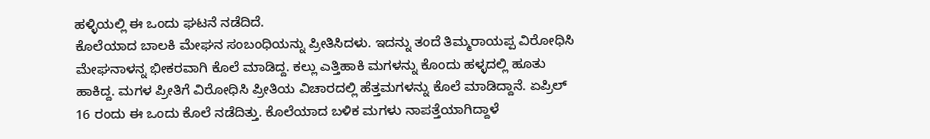ಹಳ್ಳಿಯಲ್ಲಿ ಈ ಒಂದು ಘಟನೆ ನಡೆದಿದೆ.
ಕೊಲೆಯಾದ ಬಾಲಕಿ ಮೇಘನ ಸಂಬಂಧಿಯನ್ನು ಪ್ರೀತಿಸಿದಳು. ಇದನ್ನು ತಂದೆ ತಿಮ್ಮರಾಯಪ್ಪ ವಿರೋಧಿಸಿ ಮೇಘನಾಳನ್ನ ಭೀಕರವಾಗಿ ಕೊಲೆ ಮಾಡಿದ್ದ. ಕಲ್ಲು ಎತ್ತಿಹಾಕಿ ಮಗಳನ್ನು ಕೊಂದು ಹಳ್ಳದಲ್ಲಿ ಹೂತು ಹಾಕಿದ್ದ. ಮಗಳ ಪ್ರೀತಿಗೆ ವಿರೋಧಿಸಿ ಪ್ರೀತಿಯ ವಿಚಾರದಲ್ಲಿ ಹೆತ್ತಮಗಳನ್ನು ಕೊಲೆ ಮಾಡಿದ್ದಾನೆ. ಏಪ್ರಿಲ್ 16 ರಂದು ಈ ಒಂದು ಕೊಲೆ ನಡೆದಿತ್ತು. ಕೊಲೆಯಾದ ಬಳಿಕ ಮಗಳು ನಾಪತ್ತೆಯಾಗಿದ್ದಾಳೆ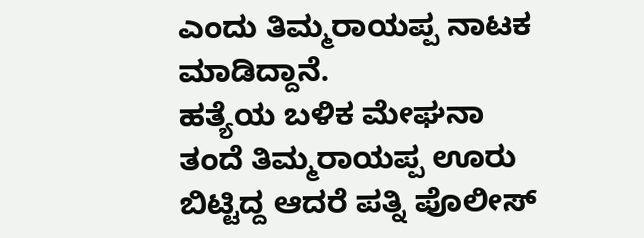ಎಂದು ತಿಮ್ಮರಾಯಪ್ಪ ನಾಟಕ ಮಾಡಿದ್ದಾನೆ.
ಹತ್ಯೆಯ ಬಳಿಕ ಮೇಘನಾ ತಂದೆ ತಿಮ್ಮರಾಯಪ್ಪ ಊರು ಬಿಟ್ಟಿದ್ದ ಆದರೆ ಪತ್ನಿ ಪೊಲೀಸ್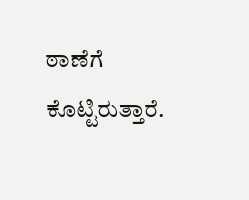ಠಾಣೆಗೆ ಕೊಟ್ಟಿರುತ್ತಾರೆ.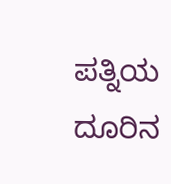ಪತ್ನಿಯ ದೂರಿನ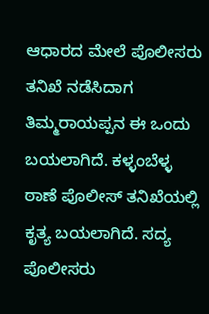ಆಧಾರದ ಮೇಲೆ ಪೊಲೀಸರು ತನಿಖೆ ನಡೆಸಿದಾಗ ತಿಮ್ಮರಾಯಪ್ಪನ ಈ ಒಂದು ಬಯಲಾಗಿದೆ. ಕಳ್ಳಂಬೆಳ್ಳ ಠಾಣೆ ಪೊಲೀಸ್ ತನಿಖೆಯಲ್ಲಿ ಕೃತ್ಯ ಬಯಲಾಗಿದೆ. ಸದ್ಯ ಪೊಲೀಸರು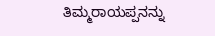ತಿಮ್ಮರಾಯಪ್ಪನನ್ನು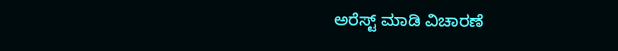ಅರೆಸ್ಟ್ ಮಾಡಿ ವಿಚಾರಣೆ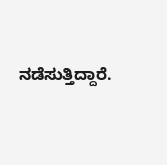ನಡೆಸುತ್ತಿದ್ದಾರೆ.